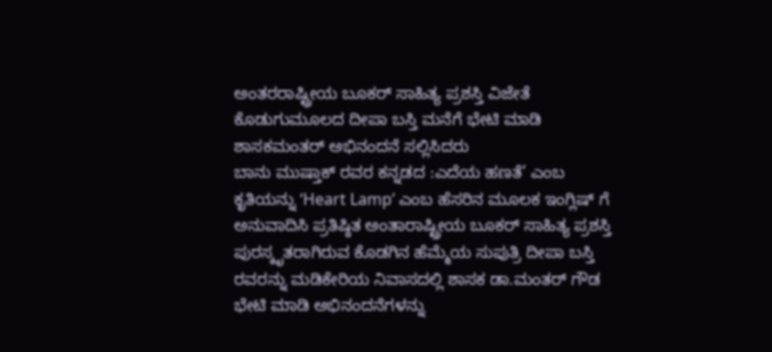ಅಂತರರಾಷ್ಟ್ರೀಯ ಬೂಕರ್ ಸಾಹಿತ್ಯ ಪ್ರಶಸ್ತಿ ವಿಜೇತೆ ಕೊಡುಗುಮೂಲದ ದೀಪಾ ಬಸ್ತಿ ಮನೆಗೆ ಭೇಟಿ ಮಾಡಿ ಶಾಸಕಮಂತರ್ ಅಭಿನಂದನೆ ಸಲ್ಲಿಸಿದರು
ಬಾನು ಮುಷ್ತಾಕ್ ರವರ ಕನ್ನಡದ :ಎದೆಯ ಹಣತೆ’ ಎಂಬ ಕೃತಿಯನ್ನು ‘Heart Lamp’ ಎಂಬ ಹೆಸರಿನ ಮೂಲಕ ಇಂಗ್ಲಿಷ್ ಗೆ ಅನುವಾದಿಸಿ ಪ್ರತಿಷ್ಠಿತ ಅಂತಾರಾಷ್ಟ್ರೀಯ ಬೂಕರ್ ಸಾಹಿತ್ಯ ಪ್ರಶಸ್ತಿ ಪುರಸ್ಕೃತರಾಗಿರುವ ಕೊಡಗಿನ ಹೆಮ್ಮೆಯ ಸುಪುತ್ರಿ ದೀಪಾ ಬಸ್ತಿ ರವರನ್ನು ಮಡಿಕೇರಿಯ ನಿವಾಸದಲ್ಲಿ ಶಾಸಕ ಡಾ.ಮಂತರ್ ಗೌಡ ಭೇಟಿ ಮಾಡಿ ಅಭಿನಂದನೆಗಳನ್ನು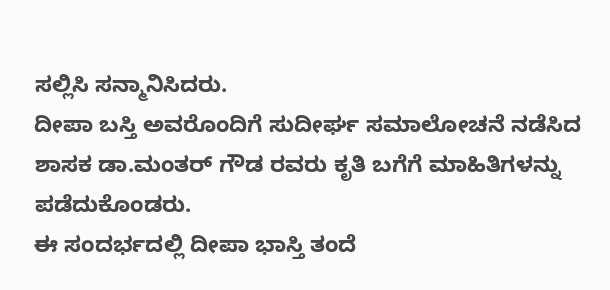ಸಲ್ಲಿಸಿ ಸನ್ಮಾನಿಸಿದರು.
ದೀಪಾ ಬಸ್ತಿ ಅವರೊಂದಿಗೆ ಸುದೀರ್ಘ ಸಮಾಲೋಚನೆ ನಡೆಸಿದ ಶಾಸಕ ಡಾ.ಮಂತರ್ ಗೌಡ ರವರು ಕೃತಿ ಬಗೆಗೆ ಮಾಹಿತಿಗಳನ್ನು ಪಡೆದುಕೊಂಡರು.
ಈ ಸಂದರ್ಭದಲ್ಲಿ ದೀಪಾ ಭಾಸ್ತಿ ತಂದೆ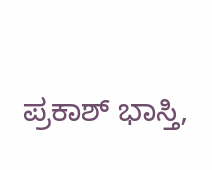ಪ್ರಕಾಶ್ ಭಾಸ್ತಿ,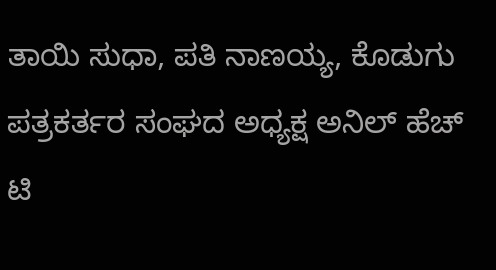ತಾಯಿ ಸುಧಾ, ಪತಿ ನಾಣಯ್ಯ, ಕೊಡುಗು ಪತ್ರಕರ್ತರ ಸಂಘದ ಅಧ್ಯಕ್ಷ ಅನಿಲ್ ಹೆಚ್ ಟಿ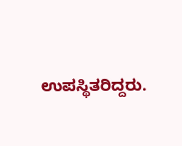ಉಪಸ್ಥಿತರಿದ್ದರು.